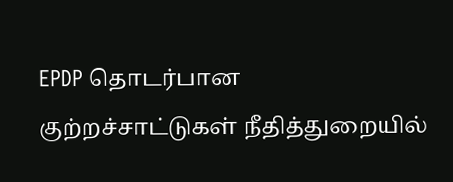EPDP தொடர்பான குற்றச்சாட்டுகள் நீதித்துறையில்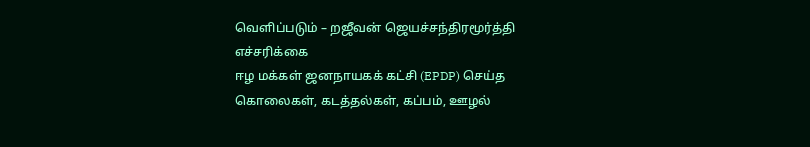வெளிப்படும் – றஜீவன் ஜெயச்சந்திரமூர்த்தி எச்சரிக்கை
ஈழ மக்கள் ஜனநாயகக் கட்சி (EPDP) செய்த கொலைகள், கடத்தல்கள், கப்பம், ஊழல்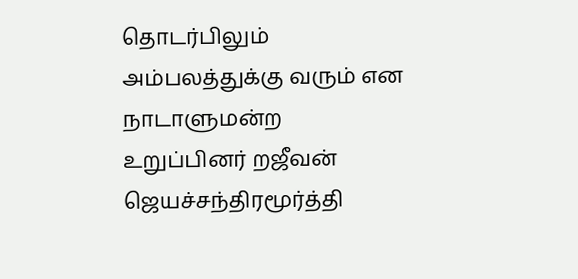தொடர்பிலும் அம்பலத்துக்கு வரும் என நாடாளுமன்ற உறுப்பினர் றஜீவன் ஜெயச்சந்திரமூர்த்தி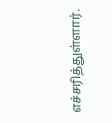எச்சரித்துள்ளார்.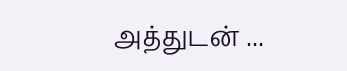அத்துடன் ...